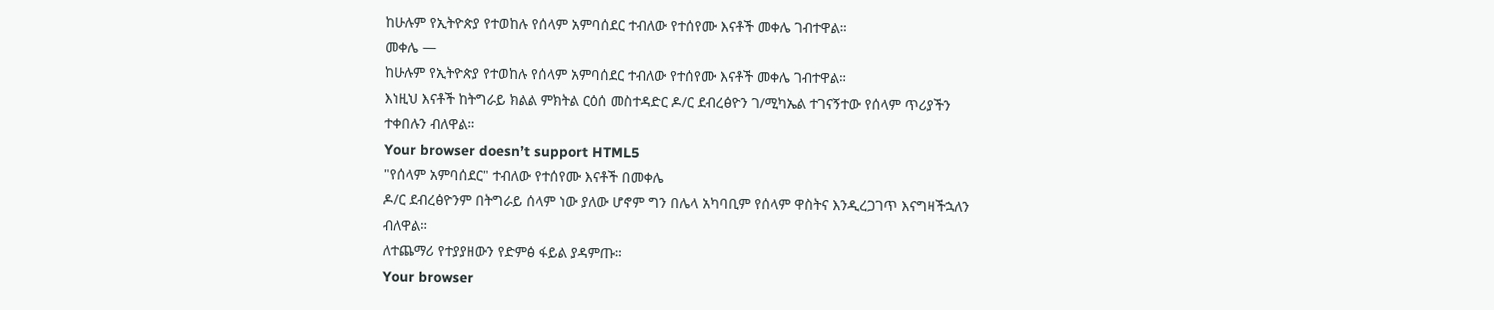ከሁሉም የኢትዮጵያ የተወከሉ የሰላም አምባሰደር ተብለው የተሰየሙ እናቶች መቀሌ ገብተዋል።
መቀሌ —
ከሁሉም የኢትዮጵያ የተወከሉ የሰላም አምባሰደር ተብለው የተሰየሙ እናቶች መቀሌ ገብተዋል።
እነዚህ እናቶች ከትግራይ ክልል ምክትል ርዕሰ መስተዳድር ዶ/ር ደብረፅዮን ገ/ሚካኤል ተገናኝተው የሰላም ጥሪያችን ተቀበሉን ብለዋል።
Your browser doesn’t support HTML5
"የሰላም አምባሰደር" ተብለው የተሰየሙ እናቶች በመቀሌ
ዶ/ር ደብረፅዮንም በትግራይ ሰላም ነው ያለው ሆኖም ግን በሌላ አካባቢም የሰላም ዋስትና እንዲረጋገጥ እናግዛችኋለን ብለዋል።
ለተጨማሪ የተያያዘውን የድምፅ ፋይል ያዳምጡ።
Your browser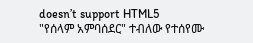doesn’t support HTML5
"የሰላም አምባሰደር" ተብለው የተሰየሙ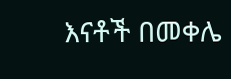እናቶች በመቀሌ